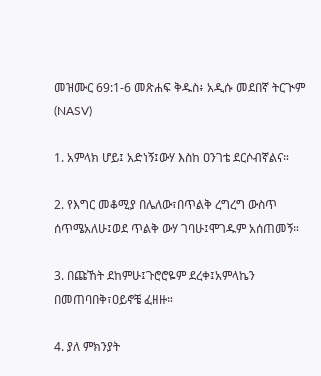መዝሙር 69:1-6 መጽሐፍ ቅዱስ፥ አዲሱ መደበኛ ትርጒም (NASV)

1. አምላክ ሆይ፤ አድነኝ፤ውሃ እስከ ዐንገቴ ደርሶብኛልና።

2. የእግር መቆሚያ በሌለው፣በጥልቅ ረግረግ ውስጥ ሰጥሜአለሁ፤ወደ ጥልቅ ውሃ ገባሁ፤ሞገዱም አሰጠመኝ።

3. በጩኸት ደከምሁ፤ጉሮሮዬም ደረቀ፤አምላኬን በመጠባበቅ፣ዐይኖቼ ፈዘዙ።

4. ያለ ምክንያት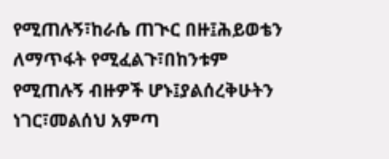የሚጠሉኝ፣ከራሴ ጠጒር በዙ፤ሕይወቴን ለማጥፋት የሚፈልጉ፣በከንቱም የሚጠሉኝ ብዙዎች ሆኑ፤ያልሰረቅሁትን ነገር፣መልሰህ አምጣ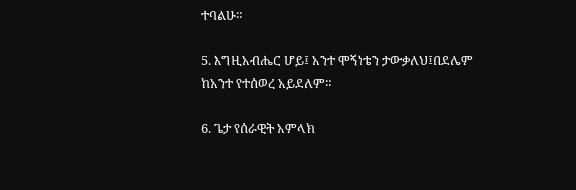ተባልሁ።

5. እግዚአብሔር ሆይ፤ አንተ ሞኝነቴን ታውቃለህ፤በደሌም ከአንተ የተሰወረ አይደለም።

6. ጌታ የሰራዊት አምላክ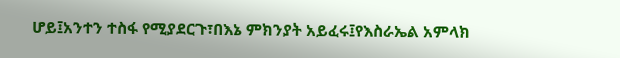ሆይ፤አንተን ተስፋ የሚያደርጉ፣በእኔ ምክንያት አይፈሩ፤የእስራኤል አምላክ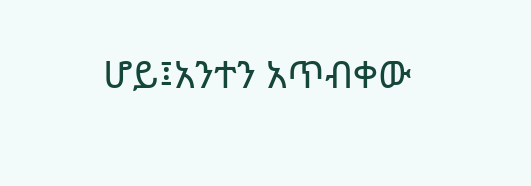ሆይ፤አንተን አጥብቀው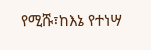የሚሹ፣ከእኔ የተነሣ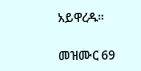አይዋረዱ።

መዝሙር 69